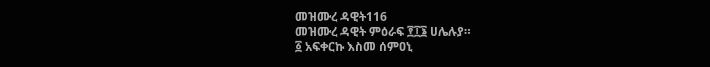መዝሙረ ዳዊት116
መዝሙረ ዳዊት ምዕራፍ ፻፲፮ ሀሌሉያ።
፩ አፍቀርኩ እስመ ሰምዐኒ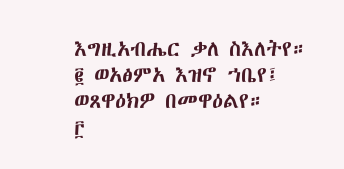እግዚአብሔር ቃለ ስእለትየ።
፪ ወአፅምአ እዝኖ ኀቤየ፤ ወጸዋዕክዎ በመዋዕልየ።
፫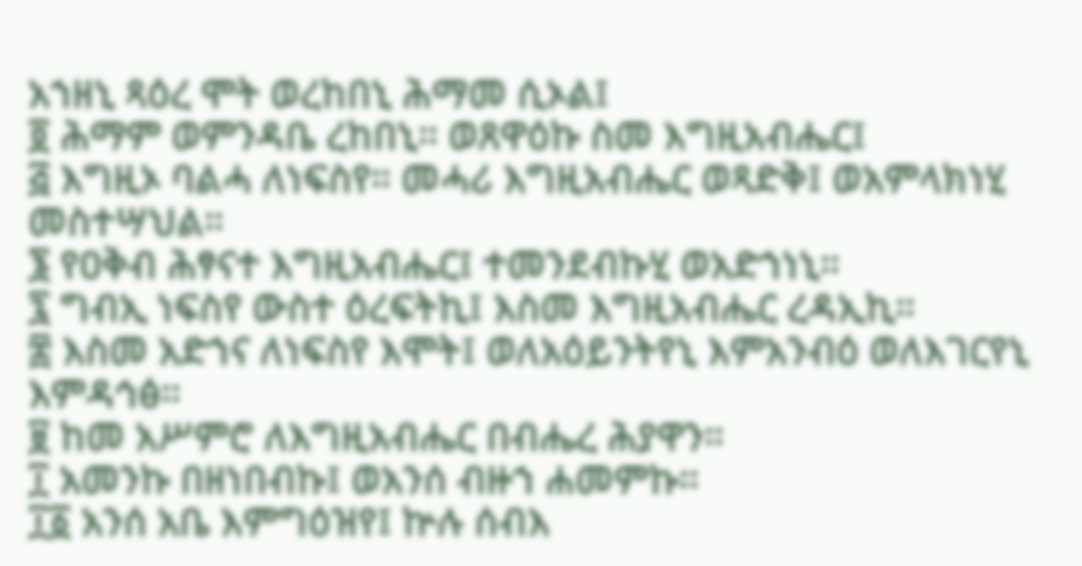አኀዘኒ ጻዕረ ሞት ወረከበኒ ሕማመ ሲኦል፤
፬ ሕማም ወምንዳቤ ረከበኒ። ወጸዋዕኩ ስመ እግዚአብሔር፤
፭ እግዚኦ ባልሓ ለነፍስየ። መሓሪ እግዚአብሔር ወጻድቅ፤ ወአምላክነሂ መስተሣህል።
፮ የዐቅብ ሕፃናተ እግዚአብሔር፤ ተመንደብኩሂ ወአድኀነኒ።
፯ ግብኢ ነፍስየ ውስተ ዕረፍትኪ፤ እስመ እግዚአብሔር ረዳኢኪ።
፰ እስመ አድኀና ለነፍስየ እሞት፤ ወለአዕይንትየኒ እምአንብዕ ወለእገርየኒ እምዳኅፅ።
፱ ከመ አሥምሮ ለእግዚአብሔር በብሔረ ሕያዋን።
፲ አመንኩ በዘነበብኩ፤ ወአንሰ ብዙኀ ሐመምኩ።
፲፩ አንሰ አቤ እምግዕዝየ፤ ኵሉ ሰብእ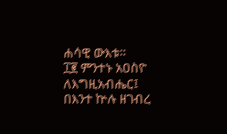ሐሳዊ ውእቱ።
፲፪ ምንተኑ አዐስዮ ለእግዚአብሔር፤ በእንተ ኵሉ ዘገብረ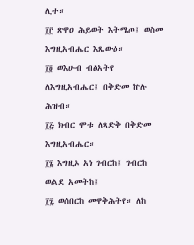ሊተ።
፲፫ ጽዋዐ ሕይወት እትሜጦ፤ ወስመ እግዚአብሔር እጼውዕ።
፲፬ ወእሁብ ብፅአትየ ለእግዚአብሔር፤ በቅድመ ኵሉ ሕዝብ።
፲፭ ክብር ሞቱ ለጻድቅ በቅድመ እግዚአብሔር።
፲፮ እግዚኦ አነ ገብርከ፤ ገብርከ ወልደ አመትከ፤
፲፯ ወሰበርከ መዋቅሕትየ። ለከ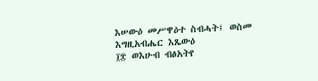እሠውዕ መሥዋዕተ ስብሓት፤ ወስመ እግዚአብሔር እጼውዕ
፲፰ ወእሁብ ብፅአትየ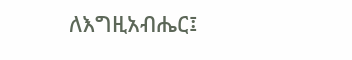ለእግዚአብሔር፤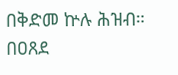በቅድመ ኵሉ ሕዝብ። በዐጸደ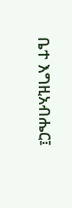ቤተ እግዚአብሔር፤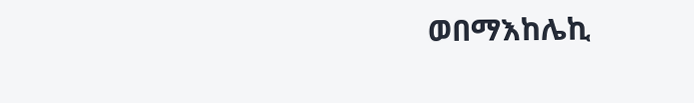ወበማእከሌኪ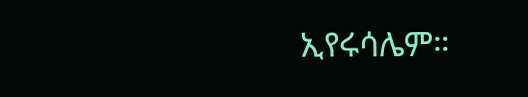ኢየሩሳሌም።